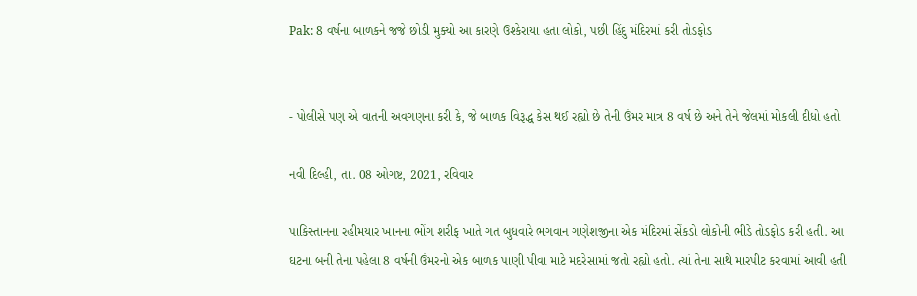Pak: 8 વર્ષના બાળકને જજે છોડી મુક્યો આ કારણે ઉશ્કેરાયા હતા લોકો, પછી હિંદુ મંદિરમાં કરી તોડફોડ


- પોલીસે પણ એ વાતની અવગણના કરી કે, જે બાળક વિરૂદ્ધ કેસ થઈ રહ્યો છે તેની ઉંમર માત્ર 8 વર્ષ છે અને તેને જેલમાં મોકલી દીધો હતો

નવી દિલ્હી, તા. 08 ઓગષ્ટ, 2021, રવિવાર

પાકિસ્તાનના રહીમયાર ખાનના ભોંગ શરીફ ખાતે ગત બુધવારે ભગવાન ગણેશજીના એક મંદિરમાં સેંકડો લોકોની ભીડે તોડફોડ કરી હતી. આ ઘટના બની તેના પહેલા 8 વર્ષની ઉંમરનો એક બાળક પાણી પીવા માટે મદરેસામાં જતો રહ્યો હતો. ત્યાં તેના સાથે મારપીટ કરવામાં આવી હતી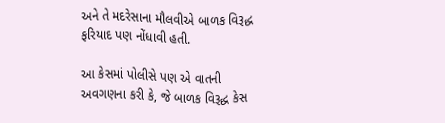અને તે મદરેસાના મૌલવીએ બાળક વિરૂદ્ધ ફરિયાદ પણ નોંધાવી હતી.

આ કેસમાં પોલીસે પણ એ વાતની અવગણના કરી કે, જે બાળક વિરૂદ્ધ કેસ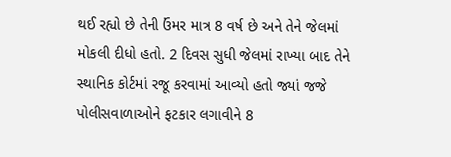થઈ રહ્યો છે તેની ઉંમર માત્ર 8 વર્ષ છે અને તેને જેલમાં મોકલી દીધો હતો. 2 દિવસ સુધી જેલમાં રાખ્યા બાદ તેને સ્થાનિક કોર્ટમાં રજૂ કરવામાં આવ્યો હતો જ્યાં જજે પોલીસવાળાઓને ફટકાર લગાવીને 8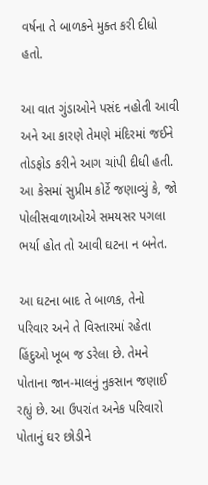વર્ષના તે બાળકને મુક્ત કરી દીધો હતો.

આ વાત ગુંડાઓને પસંદ નહોતી આવી અને આ કારણે તેમણે મંદિરમાં જઈને તોડફોડ કરીને આગ ચાંપી દીધી હતી. આ કેસમાં સુપ્રીમ કોર્ટે જણાવ્યું કે, જો પોલીસવાળાઓએ સમયસર પગલા ભર્યા હોત તો આવી ઘટના ન બનેત.

આ ઘટના બાદ તે બાળક, તેનો પરિવાર અને તે વિસ્તારમાં રહેતા હિંદુઓ ખૂબ જ ડરેલા છે. તેમને પોતાના જાન-માલનું નુકસાન જણાઈ રહ્યું છે. આ ઉપરાંત અનેક પરિવારો પોતાનું ઘર છોડીને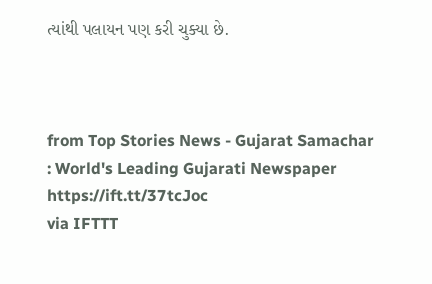ત્યાંથી પલાયન પણ કરી ચુક્યા છે.



from Top Stories News - Gujarat Samachar : World's Leading Gujarati Newspaper https://ift.tt/37tcJoc
via IFTTT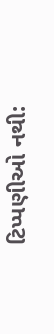ટિપ્પણીઓ નથી: